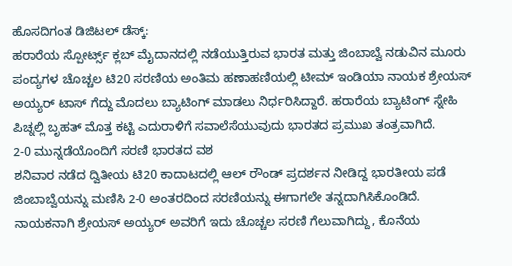ಹೊಸದಿಗಂತ ಡಿಜಿಟಲ್ ಡೆಸ್ಕ್:
ಹರಾರೆಯ ಸ್ಪೋರ್ಟ್ಸ್ ಕ್ಲಬ್ ಮೈದಾನದಲ್ಲಿ ನಡೆಯುತ್ತಿರುವ ಭಾರತ ಮತ್ತು ಜಿಂಬಾಬ್ವೆ ನಡುವಿನ ಮೂರು ಪಂದ್ಯಗಳ ಚೊಚ್ಚಲ ಟಿ20 ಸರಣಿಯ ಅಂತಿಮ ಹಣಾಹಣಿಯಲ್ಲಿ ಟೀಮ್ ಇಂಡಿಯಾ ನಾಯಕ ಶ್ರೇಯಸ್ ಅಯ್ಯರ್ ಟಾಸ್ ಗೆದ್ದು ಮೊದಲು ಬ್ಯಾಟಿಂಗ್ ಮಾಡಲು ನಿರ್ಧರಿಸಿದ್ದಾರೆ. ಹರಾರೆಯ ಬ್ಯಾಟಿಂಗ್ ಸ್ನೇಹಿ ಪಿಚ್ನಲ್ಲಿ ಬೃಹತ್ ಮೊತ್ತ ಕಟ್ಟಿ ಎದುರಾಳಿಗೆ ಸವಾಲೆಸೆಯುವುದು ಭಾರತದ ಪ್ರಮುಖ ತಂತ್ರವಾಗಿದೆ.
2-0 ಮುನ್ನಡೆಯೊಂದಿಗೆ ಸರಣಿ ಭಾರತದ ವಶ
ಶನಿವಾರ ನಡೆದ ದ್ವಿತೀಯ ಟಿ20 ಕಾದಾಟದಲ್ಲಿ ಆಲ್ ರೌಂಡ್ ಪ್ರದರ್ಶನ ನೀಡಿದ್ದ ಭಾರತೀಯ ಪಡೆ ಜಿಂಬಾಬ್ವೆಯನ್ನು ಮಣಿಸಿ 2-0 ಅಂತರದಿಂದ ಸರಣಿಯನ್ನು ಈಗಾಗಲೇ ತನ್ನದಾಗಿಸಿಕೊಂಡಿದೆ. ನಾಯಕನಾಗಿ ಶ್ರೇಯಸ್ ಅಯ್ಯರ್ ಅವರಿಗೆ ಇದು ಚೊಚ್ಚಲ ಸರಣಿ ಗೆಲುವಾಗಿದ್ದು, ಕೊನೆಯ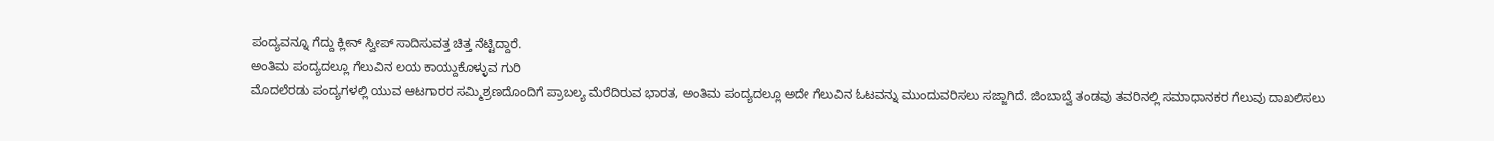ಪಂದ್ಯವನ್ನೂ ಗೆದ್ದು ಕ್ಲೀನ್ ಸ್ವೀಪ್ ಸಾದಿಸುವತ್ತ ಚಿತ್ತ ನೆಟ್ಟಿದ್ದಾರೆ.
ಅಂತಿಮ ಪಂದ್ಯದಲ್ಲೂ ಗೆಲುವಿನ ಲಯ ಕಾಯ್ದುಕೊಳ್ಳುವ ಗುರಿ
ಮೊದಲೆರಡು ಪಂದ್ಯಗಳಲ್ಲಿ ಯುವ ಆಟಗಾರರ ಸಮ್ಮಿಶ್ರಣದೊಂದಿಗೆ ಪ್ರಾಬಲ್ಯ ಮೆರೆದಿರುವ ಭಾರತ, ಅಂತಿಮ ಪಂದ್ಯದಲ್ಲೂ ಅದೇ ಗೆಲುವಿನ ಓಟವನ್ನು ಮುಂದುವರಿಸಲು ಸಜ್ಜಾಗಿದೆ. ಜಿಂಬಾಬ್ವೆ ತಂಡವು ತವರಿನಲ್ಲಿ ಸಮಾಧಾನಕರ ಗೆಲುವು ದಾಖಲಿಸಲು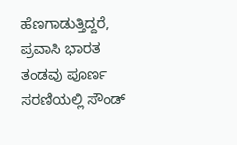ಹೆಣಗಾಡುತ್ತಿದ್ದರೆ, ಪ್ರವಾಸಿ ಭಾರತ ತಂಡವು ಪೂರ್ಣ ಸರಣಿಯಲ್ಲಿ ಸೌಂಡ್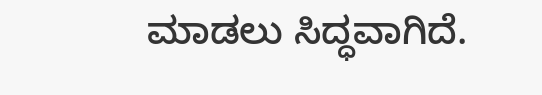ಮಾಡಲು ಸಿದ್ಧವಾಗಿದೆ.